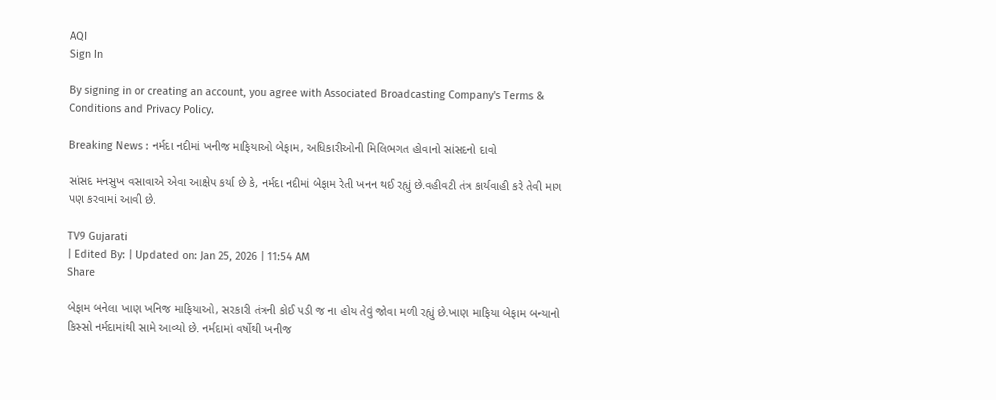AQI
Sign In

By signing in or creating an account, you agree with Associated Broadcasting Company's Terms & Conditions and Privacy Policy.

Breaking News : નર્મદા નદીમાં ખનીજ માફિયાઓ બેફામ, અધિકારીઓની મિલિભગત હોવાનો સાંસદનો દાવો

સાંસદ મનસુખ વસાવાએ એવા આક્ષેપ કર્યા છે કે, નર્મદા નદીમાં બેફામ રેતી ખનન થઈ રહ્યું છે.વહીવટી તંત્ર કાર્યવાહી કરે તેવી માગ પણ કરવામાં આવી છે.

TV9 Gujarati
| Edited By: | Updated on: Jan 25, 2026 | 11:54 AM
Share

બેફામ બનેલા ખાણ ખનિજ માફિયાઓ, સરકારી તંત્રની કોઈ પડી જ ના હોય તેવું જોવા મળી રહ્યું છે.ખાણ માફિયા બેફામ બન્યાનો કિસ્સો નર્મદામાંથી સામે આવ્યો છે. નર્મદામાં વર્ષોથી ખનીજ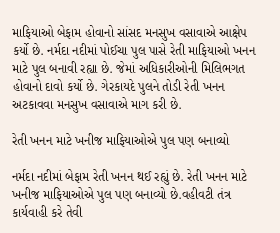માફિયાઓ બેફામ હોવાનો સાંસદ મનસુખ વસાવાએ આક્ષેપ કર્યો છે. નર્મદા નદીમાં પોઈચા પુલ પાસે રેતી માફિયાઓ ખનન માટે પુલ બનાવી રહ્યા છે. જેમાં અધિકારીઓની મિલિભગત હોવાનો દાવો કર્યો છે. ગેરકાયદે પુલને તોડી રેતી ખનન અટકાવવા મનસુખ વસાવાએ માગ કરી છે.

રેતી ખનન માટે ખનીજ માફિયાઓએ પુલ પણ બનાવ્યો

નર્મદા નદીમાં બેફામ રેતી ખનન થઈ રહ્યું છે. રેતી ખનન માટે ખનીજ માફિયાઓએ પુલ પણ બનાવ્યો છે.વહીવટી તંત્ર કાર્યવાહી કરે તેવી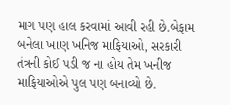માગ પણ હાલ કરવામાં આવી રહી છે.બેફામ બનેલા ખાણ ખનિજ માફિયાઓ, સરકારી તંત્રની કોઈ પડી જ ના હોય તેમ ખનીજ માફિયાઓએ પુલ પણ બનાવ્યો છે.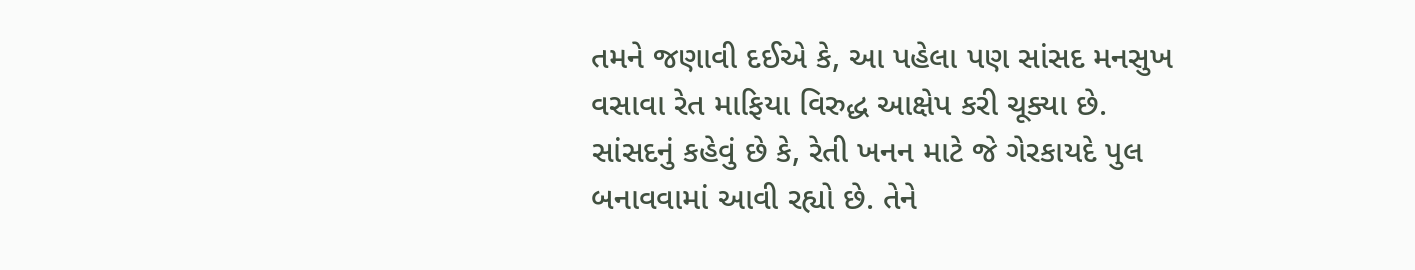તમને જણાવી દઈએ કે, આ પહેલા પણ સાંસદ મનસુખ વસાવા રેત માફિયા વિરુદ્ધ આક્ષેપ કરી ચૂક્યા છે. સાંસદનું કહેવું છે કે, રેતી ખનન માટે જે ગેરકાયદે પુલ બનાવવામાં આવી રહ્યો છે. તેને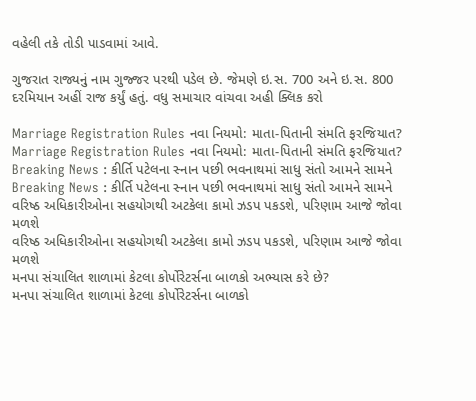વહેલી તકે તોડી પાડવામાં આવે.

ગુજરાત રાજ્યનું નામ ગુજ્જર પરથી પડેલ છે. જેમણે ઇ.સ. 700 અને ઇ.સ. 800 દરમિયાન અહીં રાજ કર્યું હતું. વધુ સમાચાર વાંચવા અહી ક્લિક કરો

Marriage Registration Rules નવા નિયમો: માતા-પિતાની સંમતિ ફરજિયાત?
Marriage Registration Rules નવા નિયમો: માતા-પિતાની સંમતિ ફરજિયાત?
Breaking News : કીર્તિ પટેલના સ્નાન પછી ભવનાથમાં સાધુ સંતો આમને સામને
Breaking News : કીર્તિ પટેલના સ્નાન પછી ભવનાથમાં સાધુ સંતો આમને સામને
વરિષ્ઠ અધિકારીઓના સહયોગથી અટકેલા કામો ઝડપ પકડશે, પરિણામ આજે જોવા મળશે
વરિષ્ઠ અધિકારીઓના સહયોગથી અટકેલા કામો ઝડપ પકડશે, પરિણામ આજે જોવા મળશે
મનપા સંચાલિત શાળામાં કેટલા કોર્પોરેટર્સના બાળકો અભ્યાસ કરે છે?
મનપા સંચાલિત શાળામાં કેટલા કોર્પોરેટર્સના બાળકો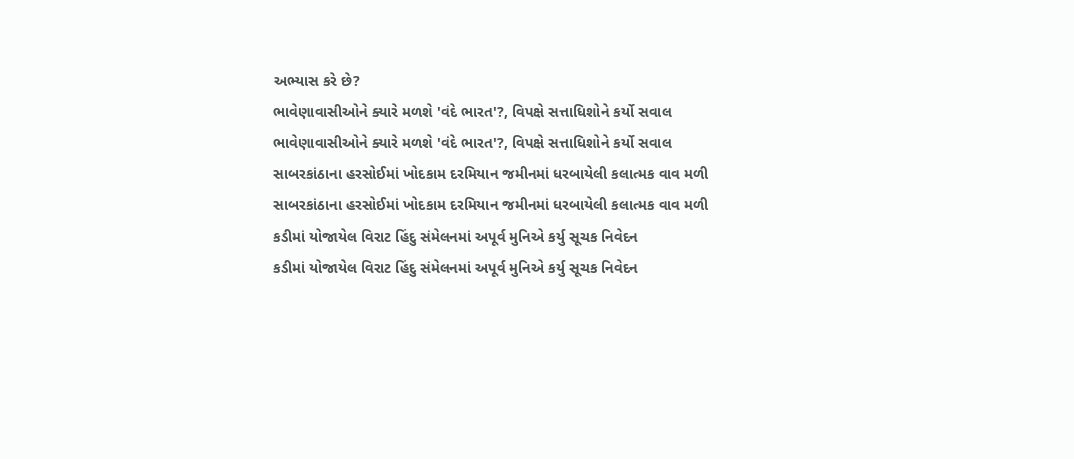અભ્યાસ કરે છે?
ભાવેણાવાસીઓને ક્યારે મળશે 'વંદે ભારત'?, વિપક્ષે સત્તાધિશોને કર્યો સવાલ
ભાવેણાવાસીઓને ક્યારે મળશે 'વંદે ભારત'?, વિપક્ષે સત્તાધિશોને કર્યો સવાલ
સાબરકાંઠાના હરસોઈમાં ખોદકામ દરમિયાન જમીનમાં ધરબાયેલી કલાત્મક વાવ મળી
સાબરકાંઠાના હરસોઈમાં ખોદકામ દરમિયાન જમીનમાં ધરબાયેલી કલાત્મક વાવ મળી
કડીમાં યોજાયેલ વિરાટ હિંદુ સંમેલનમાં અપૂર્વ મુનિએ કર્યુ સૂચક નિવેદન
કડીમાં યોજાયેલ વિરાટ હિંદુ સંમેલનમાં અપૂર્વ મુનિએ કર્યુ સૂચક નિવેદન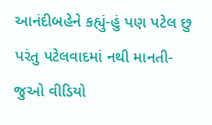આનંદીબહેને કહ્યું-હું પણ પટેલ છુ પરંતુ પટેલવાદમાં નથી માનતી-જુઓ વીડિયો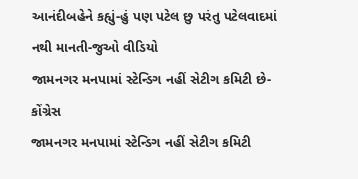આનંદીબહેને કહ્યું-હું પણ પટેલ છુ પરંતુ પટેલવાદમાં નથી માનતી-જુઓ વીડિયો
જામનગર મનપામાં સ્ટેન્ડિગ નહીં સેટીગ કમિટી છે-કોંગ્રેસ
જામનગર મનપામાં સ્ટેન્ડિગ નહીં સેટીગ કમિટી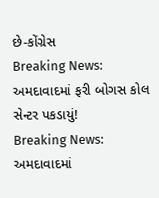છે-કોંગ્રેસ
Breaking News: અમદાવાદમાં ફરી બોગસ કોલ સેન્ટર પકડાયું!
Breaking News: અમદાવાદમાં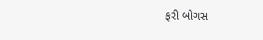ફરી બોગસ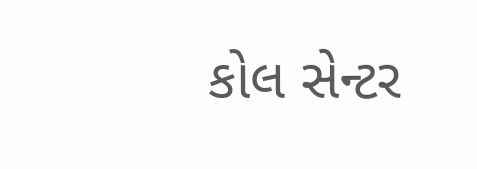કોલ સેન્ટર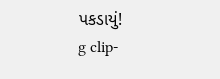પકડાયું!
g clip-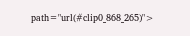path="url(#clip0_868_265)">